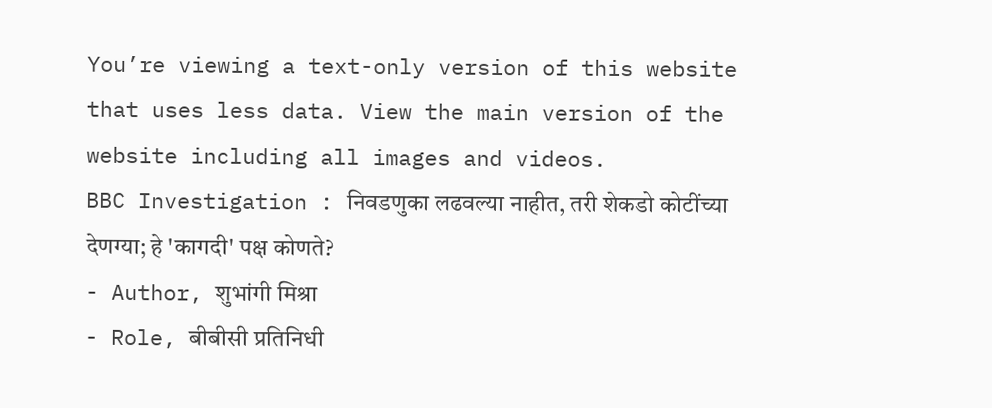You’re viewing a text-only version of this website that uses less data. View the main version of the website including all images and videos.
BBC Investigation : निवडणुका लढवल्या नाहीत, तरी शेकडो कोटींच्या देणग्या; हे 'कागदी' पक्ष कोणते?
- Author, शुभांगी मिश्रा
- Role, बीबीसी प्रतिनिधी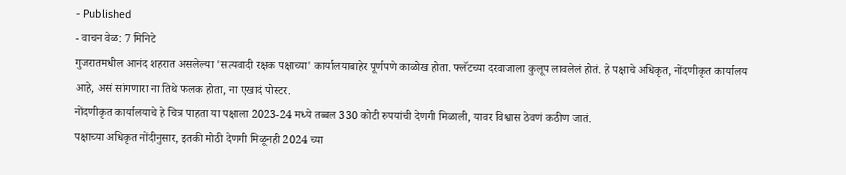- Published
- वाचन वेळ: 7 मिनिटे
गुजरातमधील आनंद शहरात असलेल्या 'सत्यवादी रक्षक पक्षाच्या' कार्यालयाबाहेर पूर्णपणे काळोख होता. फ्लॅटच्या दरवाजाला कुलूप लावलेलं होतं. हे पक्षाचे अधिकृत, नोंदणीकृत कार्यालय आहे, असं सांगणारा ना तिथे फलक होता, ना एखादं पोस्टर.
नोंदणीकृत कार्यालयाचे हे चित्र पाहता या पक्षाला 2023-24 मध्ये तब्बल 330 कोटी रुपयांची देणगी मिळाली, यावर विश्वास ठेवणं कठीण जातं.
पक्षाच्या अधिकृत नोंदीनुसार, इतकी मोठी देणगी मिळूनही 2024 च्या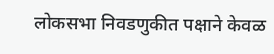लोकसभा निवडणुकीत पक्षाने केवळ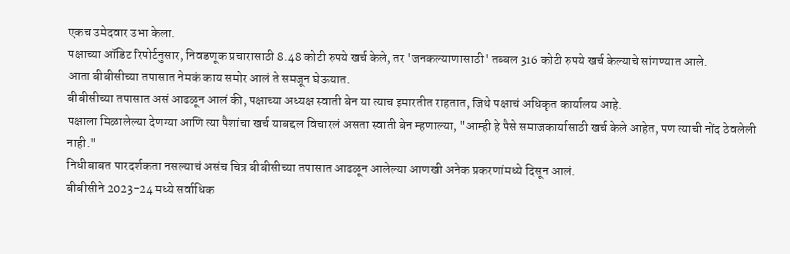एकच उमेदवार उभा केला.
पक्षाच्या ऑडिट रिपोर्टनुसार, निवडणूक प्रचारासाठी 8.48 कोटी रुपये खर्च केले, तर 'जनकल्याणासाठी' तब्बल 316 कोटी रुपये खर्च केल्याचे सांगण्यात आले.
आता बीबीसीच्या तपासात नेमकं काय समोर आलं ते समजून घेऊयात.
बीबीसीच्या तपासात असं आढळून आलं की, पक्षाच्या अध्यक्ष स्वाती बेन या त्याच इमारतीत राहतात, जिथे पक्षाचं अधिकृत कार्यालय आहे.
पक्षाला मिळालेल्या देणग्या आणि त्या पैशांचा खर्च याबद्दल विचारलं असता स्वाती बेन म्हणाल्या, "आम्ही हे पैसे समाजकार्यासाठी खर्च केले आहेत, पण त्याची नोंद ठेवलेली नाही."
निधीबाबत पारदर्शकता नसल्याचं असंच चित्र बीबीसीच्या तपासात आढळून आलेल्या आणखी अनेक प्रकरणांमध्ये दिसून आलं.
बीबीसीने 2023-24 मध्ये सर्वाधिक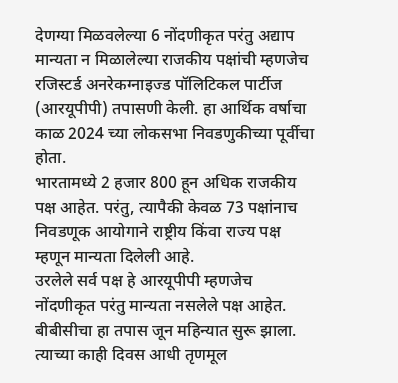देणग्या मिळवलेल्या 6 नोंदणीकृत परंतु अद्याप मान्यता न मिळालेल्या राजकीय पक्षांची म्हणजेच रजिस्टर्ड अनरेकग्नाइज्ड पॉलिटिकल पार्टीज (आरयूपीपी) तपासणी केली. हा आर्थिक वर्षाचा काळ 2024 च्या लोकसभा निवडणुकीच्या पूर्वीचा होता.
भारतामध्ये 2 हजार 800 हून अधिक राजकीय पक्ष आहेत. परंतु, त्यापैकी केवळ 73 पक्षांनाच निवडणूक आयोगाने राष्ट्रीय किंवा राज्य पक्ष म्हणून मान्यता दिलेली आहे.
उरलेले सर्व पक्ष हे आरयूपीपी म्हणजेच नोंदणीकृत परंतु मान्यता नसलेले पक्ष आहेत.
बीबीसीचा हा तपास जून महिन्यात सुरू झाला. त्याच्या काही दिवस आधी तृणमूल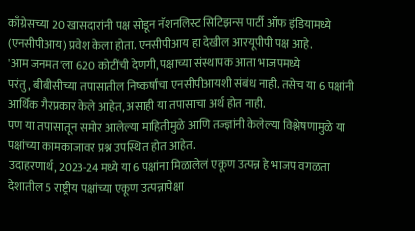काँग्रेसच्या 20 खासदारांनी पक्ष सोडून नॅशनलिस्ट सिटिझन्स पार्टी ऑफ इंडियामध्ये (एनसीपीआय) प्रवेश केला होता. एनसीपीआय हा देखील आरयूपीपी पक्ष आहे.
'आम जनमत'ला 620 कोटींची देणगी, पक्षाच्या संस्थापक आता भाजपमध्ये
परंतु, बीबीसीच्या तपासातील निष्कर्षांचा एनसीपीआयशी संबंध नाही. तसेच या 6 पक्षांनी आर्थिक गैरप्रकार केले आहेत, असाही या तपासाचा अर्थ होत नाही.
पण या तपासातून समोर आलेल्या माहितीमुळे आणि तज्ज्ञांनी केलेल्या विश्लेषणामुळे या पक्षांच्या कामकाजावर प्रश्न उपस्थित होत आहेत.
उदाहरणार्थ, 2023-24 मध्ये या 6 पक्षांना मिळालेलं एकूण उत्पन्न हे भाजप वगळता देशातील 5 राष्ट्रीय पक्षांच्या एकूण उत्पन्नापेक्षा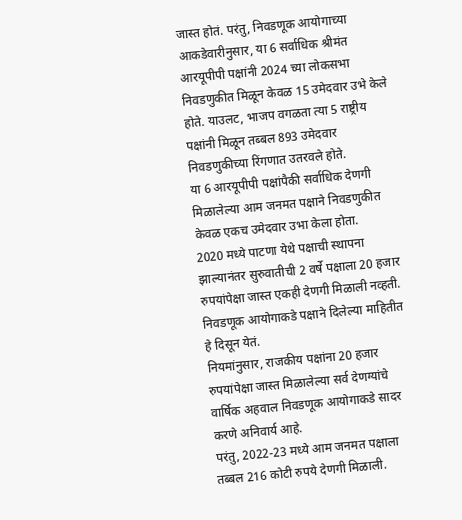जास्त होतं. परंतु, निवडणूक आयोगाच्या आकडेवारीनुसार, या 6 सर्वाधिक श्रीमंत आरयूपीपी पक्षांनी 2024 च्या लोकसभा निवडणुकीत मिळून केवळ 15 उमेदवार उभे केले होते. याउलट, भाजप वगळता त्या 5 राष्ट्रीय पक्षांनी मिळून तब्बल 893 उमेदवार निवडणुकीच्या रिंगणात उतरवले होते.
या 6 आरयूपीपी पक्षांपैकी सर्वाधिक देणगी मिळालेल्या आम जनमत पक्षाने निवडणुकीत केवळ एकच उमेदवार उभा केला होता.
2020 मध्ये पाटणा येथे पक्षाची स्थापना झाल्यानंतर सुरुवातीची 2 वर्षे पक्षाला 20 हजार रुपयांपेक्षा जास्त एकही देणगी मिळाली नव्हती. निवडणूक आयोगाकडे पक्षाने दिलेल्या माहितीत हे दिसून येतं.
नियमांनुसार, राजकीय पक्षांना 20 हजार रुपयांपेक्षा जास्त मिळालेल्या सर्व देणग्यांचे वार्षिक अहवाल निवडणूक आयोगाकडे सादर करणे अनिवार्य आहे.
परंतु, 2022-23 मध्ये आम जनमत पक्षाला तब्बल 216 कोटी रुपये देणगी मिळाली.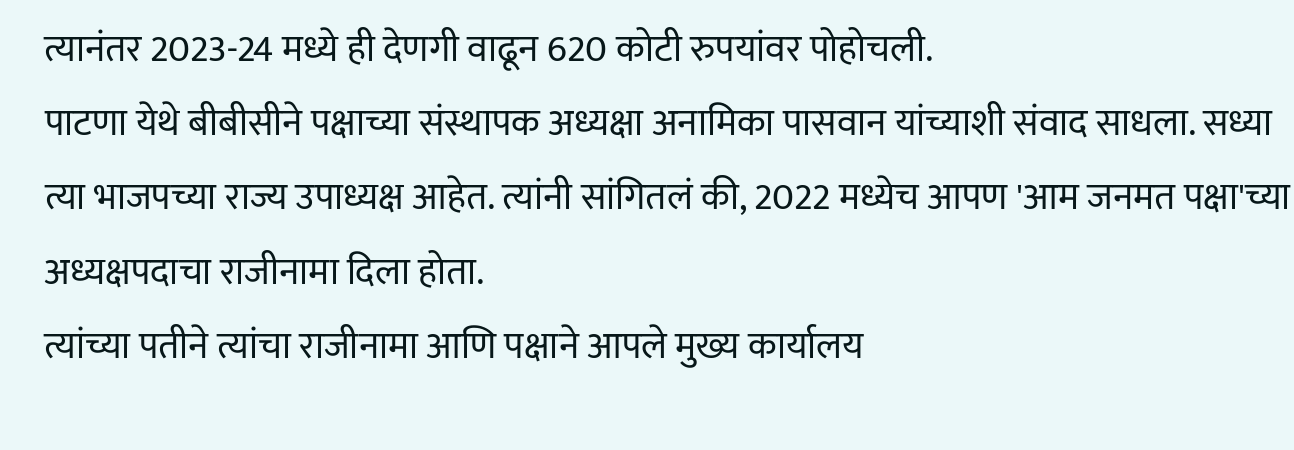त्यानंतर 2023-24 मध्ये ही देणगी वाढून 620 कोटी रुपयांवर पोहोचली.
पाटणा येथे बीबीसीने पक्षाच्या संस्थापक अध्यक्षा अनामिका पासवान यांच्याशी संवाद साधला. सध्या त्या भाजपच्या राज्य उपाध्यक्ष आहेत. त्यांनी सांगितलं की, 2022 मध्येच आपण 'आम जनमत पक्षा'च्या अध्यक्षपदाचा राजीनामा दिला होता.
त्यांच्या पतीने त्यांचा राजीनामा आणि पक्षाने आपले मुख्य कार्यालय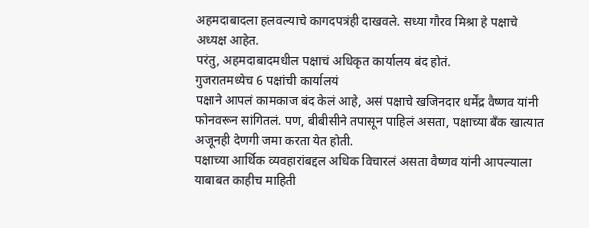अहमदाबादला हलवल्याचे कागदपत्रंही दाखवले. सध्या गौरव मिश्रा हे पक्षाचे अध्यक्ष आहेत.
परंतु, अहमदाबादमधील पक्षाचं अधिकृत कार्यालय बंद होतं.
गुजरातमध्येच 6 पक्षांची कार्यालयं
पक्षाने आपलं कामकाज बंद केलं आहे, असं पक्षाचे खजिनदार धर्मेंद्र वैष्णव यांनी फोनवरून सांगितलं. पण, बीबीसीने तपासून पाहिलं असता, पक्षाच्या बँक खात्यात अजूनही देणगी जमा करता येत होती.
पक्षाच्या आर्थिक व्यवहारांबद्दल अधिक विचारलं असता वैष्णव यांनी आपल्याला याबाबत काहीच माहिती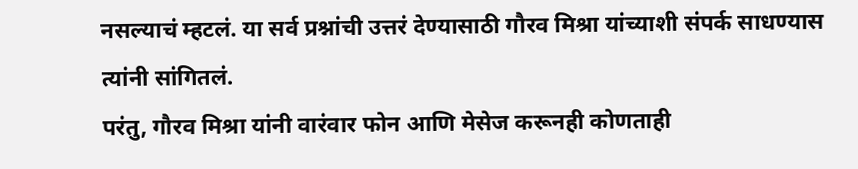नसल्याचं म्हटलं. या सर्व प्रश्नांची उत्तरं देण्यासाठी गौरव मिश्रा यांच्याशी संपर्क साधण्यास त्यांनी सांगितलं.
परंतु, गौरव मिश्रा यांनी वारंवार फोन आणि मेसेज करूनही कोणताही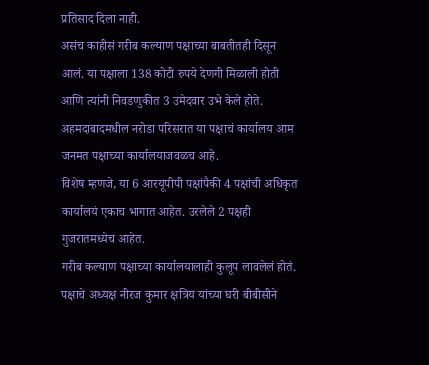प्रतिसाद दिला नाही.
असंच काहीसं गरीब कल्याण पक्षाच्या बाबतीतही दिसून आलं. या पक्षाला 138 कोटी रुपये देणगी मिळाली होती आणि त्यांनी निवडणुकीत 3 उमेदवार उभे केले होते. अहमदाबादमधील नरोडा परिसरात या पक्षाचं कार्यालय आम जनमत पक्षाच्या कार्यालयाजवळच आहे.
विशेष म्हणजे, या 6 आरयूपीपी पक्षांपैकी 4 पक्षांची अधिकृत कार्यालयं एकाच भागात आहेत. उरलेले 2 पक्षही गुजरातमध्येच आहेत.
गरीब कल्याण पक्षाच्या कार्यालयालाही कुलूप लावलेलं होतं. पक्षाचे अध्यक्ष नीरज कुमार क्षत्रिय यांच्या घरी बीबीसीने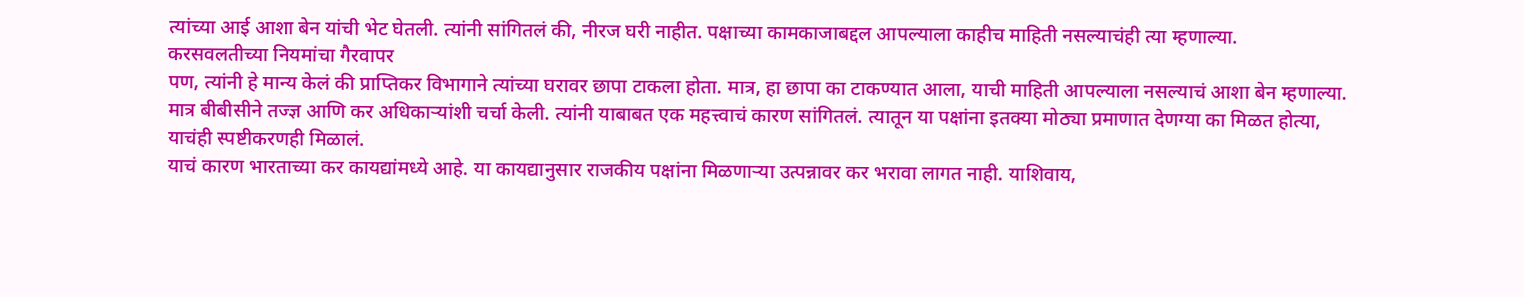त्यांच्या आई आशा बेन यांची भेट घेतली. त्यांनी सांगितलं की, नीरज घरी नाहीत. पक्षाच्या कामकाजाबद्दल आपल्याला काहीच माहिती नसल्याचंही त्या म्हणाल्या.
करसवलतीच्या नियमांचा गैरवापर
पण, त्यांनी हे मान्य केलं की प्राप्तिकर विभागाने त्यांच्या घरावर छापा टाकला होता. मात्र, हा छापा का टाकण्यात आला, याची माहिती आपल्याला नसल्याचं आशा बेन म्हणाल्या.
मात्र बीबीसीने तज्ज्ञ आणि कर अधिकाऱ्यांशी चर्चा केली. त्यांनी याबाबत एक महत्त्वाचं कारण सांगितलं. त्यातून या पक्षांना इतक्या मोठ्या प्रमाणात देणग्या का मिळत होत्या, याचंही स्पष्टीकरणही मिळालं.
याचं कारण भारताच्या कर कायद्यांमध्ये आहे. या कायद्यानुसार राजकीय पक्षांना मिळणाऱ्या उत्पन्नावर कर भरावा लागत नाही. याशिवाय,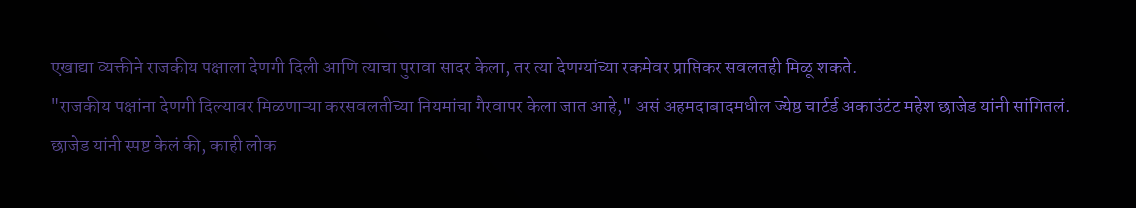एखाद्या व्यक्तीने राजकीय पक्षाला देणगी दिली आणि त्याचा पुरावा सादर केला, तर त्या देणग्यांच्या रकमेवर प्राप्तिकर सवलतही मिळू शकते.
"राजकीय पक्षांना देणगी दिल्यावर मिळणाऱ्या करसवलतीच्या नियमांचा गैरवापर केला जात आहे," असं अहमदाबादमधील ज्येष्ठ चार्टर्ड अकाउंटंट महेश छाजेड यांनी सांगितलं.
छाजेड यांनी स्पष्ट केलं की, काही लोक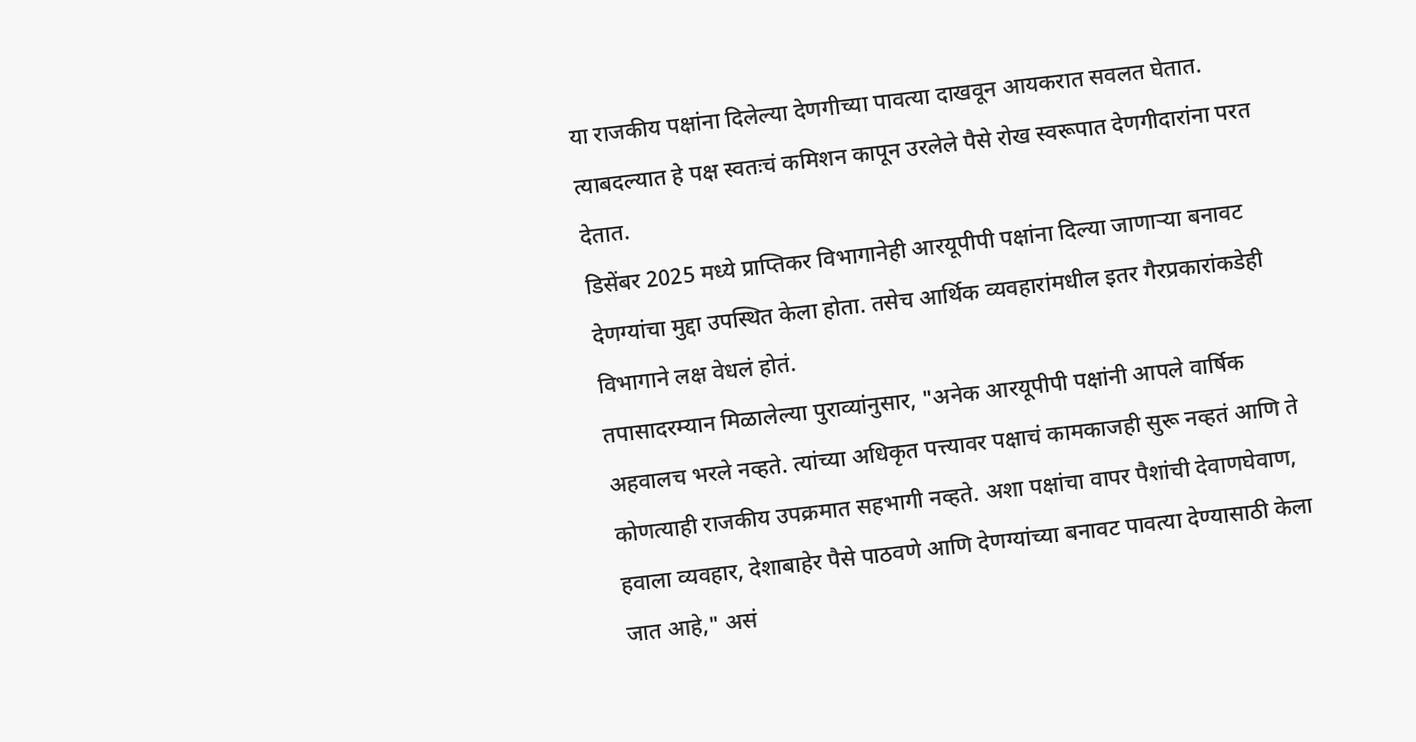या राजकीय पक्षांना दिलेल्या देणगीच्या पावत्या दाखवून आयकरात सवलत घेतात. त्याबदल्यात हे पक्ष स्वतःचं कमिशन कापून उरलेले पैसे रोख स्वरूपात देणगीदारांना परत देतात.
डिसेंबर 2025 मध्ये प्राप्तिकर विभागानेही आरयूपीपी पक्षांना दिल्या जाणाऱ्या बनावट देणग्यांचा मुद्दा उपस्थित केला होता. तसेच आर्थिक व्यवहारांमधील इतर गैरप्रकारांकडेही विभागाने लक्ष वेधलं होतं.
तपासादरम्यान मिळालेल्या पुराव्यांनुसार, "अनेक आरयूपीपी पक्षांनी आपले वार्षिक अहवालच भरले नव्हते. त्यांच्या अधिकृत पत्त्यावर पक्षाचं कामकाजही सुरू नव्हतं आणि ते कोणत्याही राजकीय उपक्रमात सहभागी नव्हते. अशा पक्षांचा वापर पैशांची देवाणघेवाण, हवाला व्यवहार, देशाबाहेर पैसे पाठवणे आणि देणग्यांच्या बनावट पावत्या देण्यासाठी केला जात आहे," असं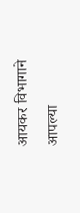आयकर विभागाने आपल्या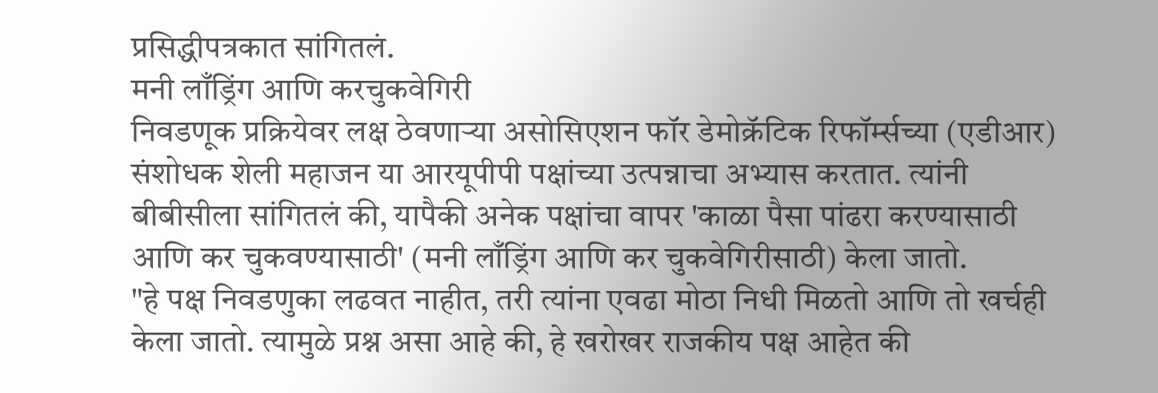प्रसिद्धीपत्रकात सांगितलं.
मनी लाँड्रिंग आणि करचुकवेगिरी
निवडणूक प्रक्रियेवर लक्ष ठेवणाऱ्या असोसिएशन फॉर डेमोक्रॅटिक रिफॉर्म्सच्या (एडीआर) संशोधक शेली महाजन या आरयूपीपी पक्षांच्या उत्पन्नाचा अभ्यास करतात. त्यांनी बीबीसीला सांगितलं की, यापैकी अनेक पक्षांचा वापर 'काळा पैसा पांढरा करण्यासाठी आणि कर चुकवण्यासाठी' (मनी लाँड्रिंग आणि कर चुकवेगिरीसाठी) केला जातो.
"हे पक्ष निवडणुका लढवत नाहीत, तरी त्यांना एवढा मोठा निधी मिळतो आणि तो खर्चही केला जातो. त्यामुळे प्रश्न असा आहे की, हे खरोखर राजकीय पक्ष आहेत की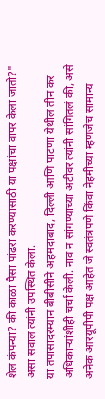शेल कंपन्या? की काळा पैसा पांढरा करण्यासाठी या पक्षांचा वापर केला जातो?" असा सवाल त्यांनी उपस्थित केला.
या तपासादरम्यान बीबीसीने अहमदाबाद, दिल्ली आणि पाटणा येथील तीन कर अधिकाऱ्यांशीही चर्चा केली. नाव न सांगण्याच्या अटीवर त्यांनी सांगितलं की, असे अनेक आरयूपीपी पक्ष आहेत जे स्वतंत्रपणे किंवा नेहमीच्या म्हणजेच सामान्य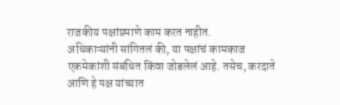राजकीय पक्षांप्रमाणे काम करत नाहीत.
अधिकाऱ्यांनी सांगितलं की, या पक्षांचं कामकाज एकमेकांशी संबंधित किंवा जोडलेलं आहे. तसेच, करदाते आणि हे पक्ष यांच्यात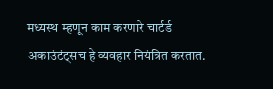मध्यस्थ म्हणून काम करणारे चार्टर्ड अकाउंटंट्सच हे व्यवहार नियंत्रित करतात.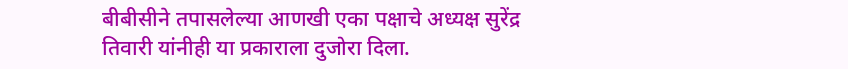बीबीसीने तपासलेल्या आणखी एका पक्षाचे अध्यक्ष सुरेंद्र तिवारी यांनीही या प्रकाराला दुजोरा दिला.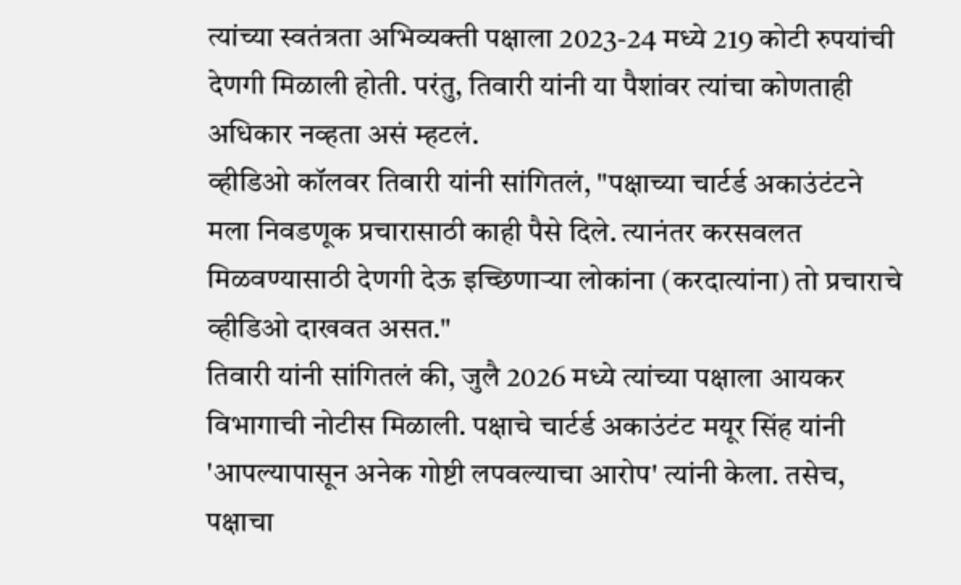त्यांच्या स्वतंत्रता अभिव्यक्ती पक्षाला 2023-24 मध्ये 219 कोटी रुपयांची देणगी मिळाली होती. परंतु, तिवारी यांनी या पैशांवर त्यांचा कोणताही अधिकार नव्हता असं म्हटलं.
व्हीडिओ कॉलवर तिवारी यांनी सांगितलं, "पक्षाच्या चार्टर्ड अकाउंटंटने मला निवडणूक प्रचारासाठी काही पैसे दिले. त्यानंतर करसवलत मिळवण्यासाठी देणगी देऊ इच्छिणाऱ्या लोकांना (करदात्यांना) तो प्रचाराचे व्हीडिओ दाखवत असत."
तिवारी यांनी सांगितलं की, जुलै 2026 मध्ये त्यांच्या पक्षाला आयकर विभागाची नोटीस मिळाली. पक्षाचे चार्टर्ड अकाउंटंट मयूर सिंह यांनी 'आपल्यापासून अनेक गोष्टी लपवल्याचा आरोप' त्यांनी केला. तसेच, पक्षाचा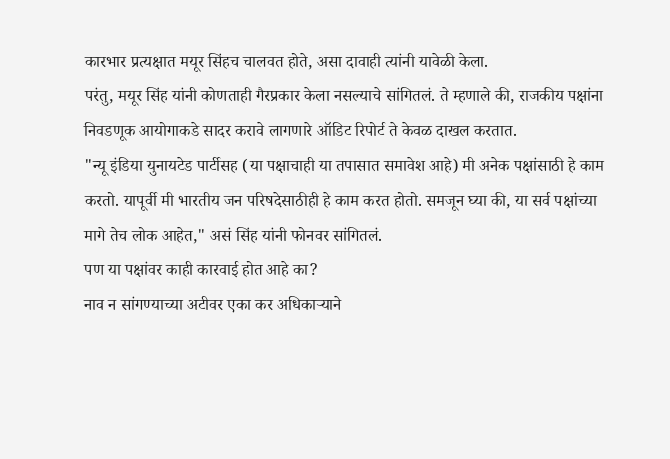कारभार प्रत्यक्षात मयूर सिंहच चालवत होते, असा दावाही त्यांनी यावेळी केला.
परंतु, मयूर सिंह यांनी कोणताही गैरप्रकार केला नसल्याचे सांगितलं. ते म्हणाले की, राजकीय पक्षांना निवडणूक आयोगाकडे सादर करावे लागणारे ऑडिट रिपोर्ट ते केवळ दाखल करतात.
"न्यू इंडिया युनायटेड पार्टीसह (या पक्षाचाही या तपासात समावेश आहे) मी अनेक पक्षांसाठी हे काम करतो. यापूर्वी मी भारतीय जन परिषदेसाठीही हे काम करत होतो. समजून घ्या की, या सर्व पक्षांच्या मागे तेच लोक आहेत," असं सिंह यांनी फोनवर सांगितलं.
पण या पक्षांवर काही कारवाई होत आहे का?
नाव न सांगण्याच्या अटीवर एका कर अधिकाऱ्याने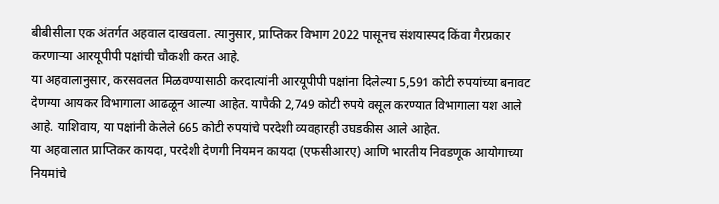बीबीसीला एक अंतर्गत अहवाल दाखवला. त्यानुसार, प्राप्तिकर विभाग 2022 पासूनच संशयास्पद किंवा गैरप्रकार करणाऱ्या आरयूपीपी पक्षांची चौकशी करत आहे.
या अहवालानुसार, करसवलत मिळवण्यासाठी करदात्यांनी आरयूपीपी पक्षांना दिलेल्या 5,591 कोटी रुपयांच्या बनावट देणग्या आयकर विभागाला आढळून आल्या आहेत. यापैकी 2,749 कोटी रुपये वसूल करण्यात विभागाला यश आले आहे. याशिवाय, या पक्षांनी केलेले 665 कोटी रुपयांचे परदेशी व्यवहारही उघडकीस आले आहेत.
या अहवालात प्राप्तिकर कायदा, परदेशी देणगी नियमन कायदा (एफसीआरए) आणि भारतीय निवडणूक आयोगाच्या नियमांचे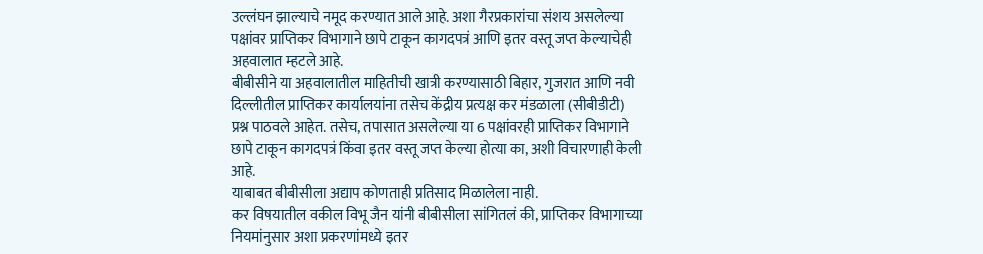उल्लंघन झाल्याचे नमूद करण्यात आले आहे. अशा गैरप्रकारांचा संशय असलेल्या पक्षांवर प्राप्तिकर विभागाने छापे टाकून कागदपत्रं आणि इतर वस्तू जप्त केल्याचेही अहवालात म्हटले आहे.
बीबीसीने या अहवालातील माहितीची खात्री करण्यासाठी बिहार, गुजरात आणि नवी दिल्लीतील प्राप्तिकर कार्यालयांना तसेच केंद्रीय प्रत्यक्ष कर मंडळाला (सीबीडीटी) प्रश्न पाठवले आहेत. तसेच, तपासात असलेल्या या 6 पक्षांवरही प्राप्तिकर विभागाने छापे टाकून कागदपत्रं किंवा इतर वस्तू जप्त केल्या होत्या का, अशी विचारणाही केली आहे.
याबाबत बीबीसीला अद्याप कोणताही प्रतिसाद मिळालेला नाही.
कर विषयातील वकील विभू जैन यांनी बीबीसीला सांगितलं की, प्राप्तिकर विभागाच्या नियमांनुसार अशा प्रकरणांमध्ये इतर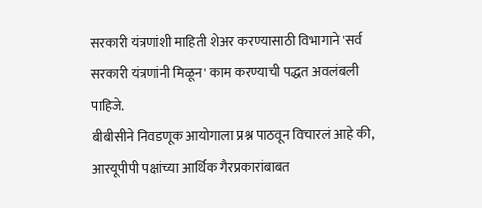सरकारी यंत्रणांशी माहिती शेअर करण्यासाठी विभागाने 'सर्व सरकारी यंत्रणांनी मिळून' काम करण्याची पद्धत अवलंबली पाहिजे.
बीबीसीने निवडणूक आयोगाला प्रश्न पाठवून विचारलं आहे की, आरयूपीपी पक्षांच्या आर्थिक गैरप्रकारांबाबत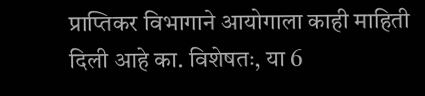प्राप्तिकर विभागाने आयोगाला काही माहिती दिली आहे का. विशेषतः, या 6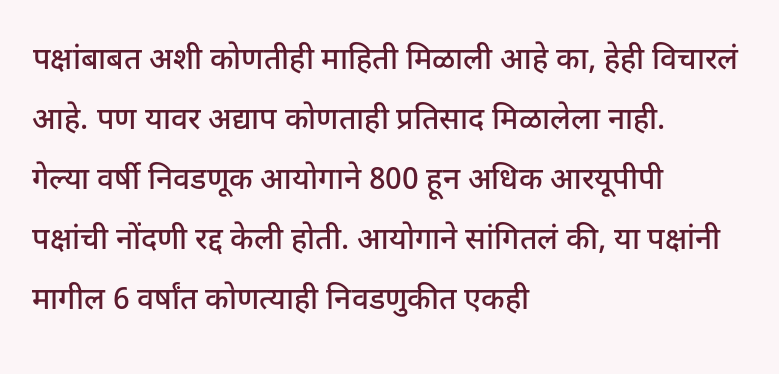पक्षांबाबत अशी कोणतीही माहिती मिळाली आहे का, हेही विचारलं आहे. पण यावर अद्याप कोणताही प्रतिसाद मिळालेला नाही.
गेल्या वर्षी निवडणूक आयोगाने 800 हून अधिक आरयूपीपी पक्षांची नोंदणी रद्द केली होती. आयोगाने सांगितलं की, या पक्षांनी मागील 6 वर्षांत कोणत्याही निवडणुकीत एकही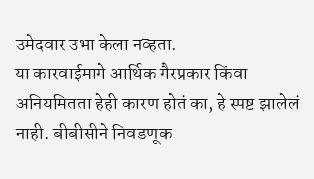उमेदवार उभा केला नव्हता.
या कारवाईमागे आर्थिक गैरप्रकार किंवा अनियमितता हेही कारण होतं का, हे स्पष्ट झालेलं नाही. बीबीसीने निवडणूक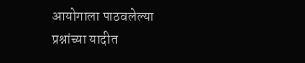आयोगाला पाठवलेल्या प्रश्नांच्या यादीत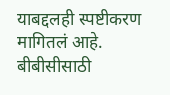याबद्दलही स्पष्टीकरण मागितलं आहे.
बीबीसीसाठी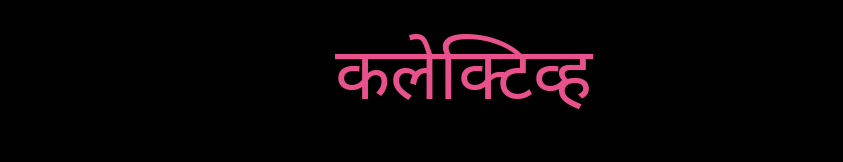कलेक्टिव्ह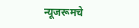न्यूजरूमचे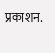प्रकाशन.